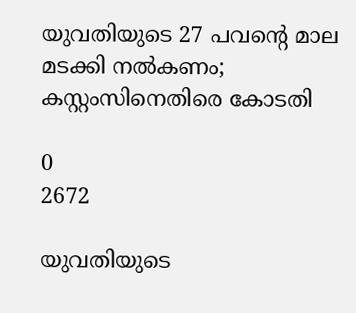യുവതിയുടെ 27 പവന്‍റെ മാല മടക്കി നല്‍കണം; കസ്റ്റംസിനെതിരെ കോടതി

0
2672

യുവതിയുടെ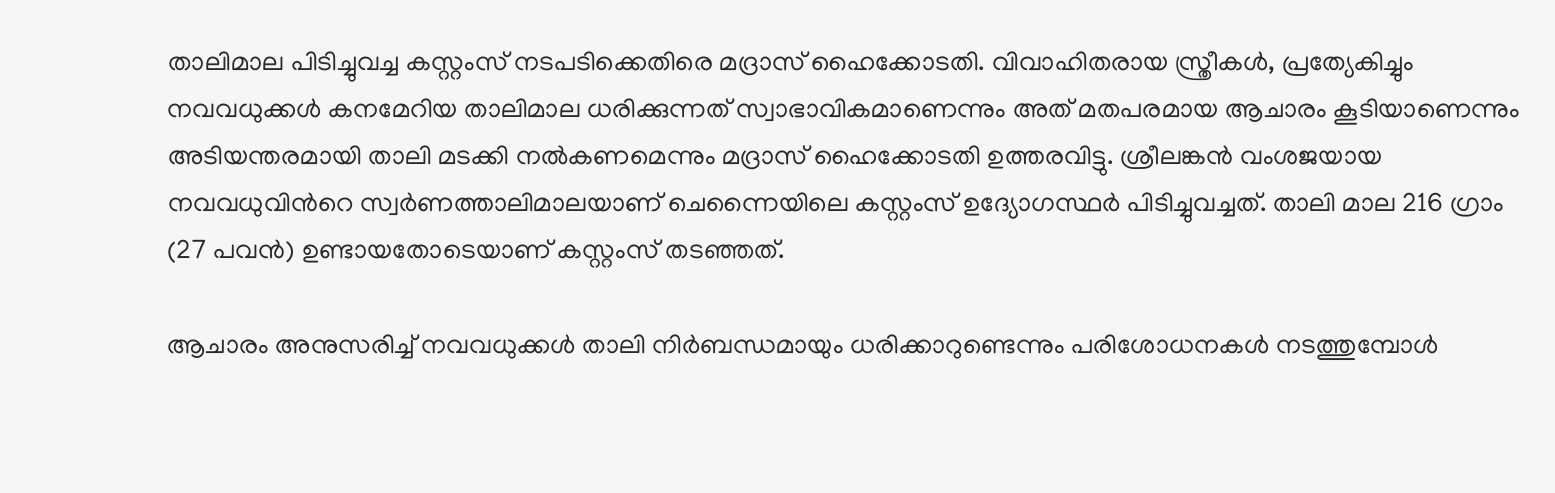താലിമാല പിടിച്ചുവച്ച കസ്റ്റംസ് നടപടിക്കെതിരെ മദ്രാസ് ഹൈക്കോടതി. വിവാഹിതരായ സ്ത്രീകള്‍, പ്രത്യേകിച്ചും നവവധുക്കള്‍ കനമേറിയ താലിമാല ധരിക്കുന്നത് സ്വാഭാവികമാണെന്നും അത് മതപരമായ ആചാരം കൂടിയാണെന്നും അടിയന്തരമായി താലി മടക്കി നല്‍കണമെന്നും മദ്രാസ് ഹൈക്കോടതി ഉത്തരവിട്ടു. ശ്രീലങ്കന്‍ വംശജയായ നവവധുവിന്‍റെ സ്വര്‍ണത്താലിമാലയാണ് ചെന്നൈയിലെ കസ്റ്റംസ് ഉദ്യോഗസ്ഥര്‍ പിടിച്ചുവച്ചത്. താലി മാല 216 ഗ്രാം (27 പവന്‍) ഉണ്ടായതോടെയാണ് കസ്റ്റംസ് തടഞ്ഞത്.

ആചാരം അനുസരിച്ച് നവവധുക്കള്‍ താലി നിര്‍ബന്ധമായും ധരിക്കാറുണ്ടെന്നും പരിശോധനകള്‍ നടത്തുമ്പോള്‍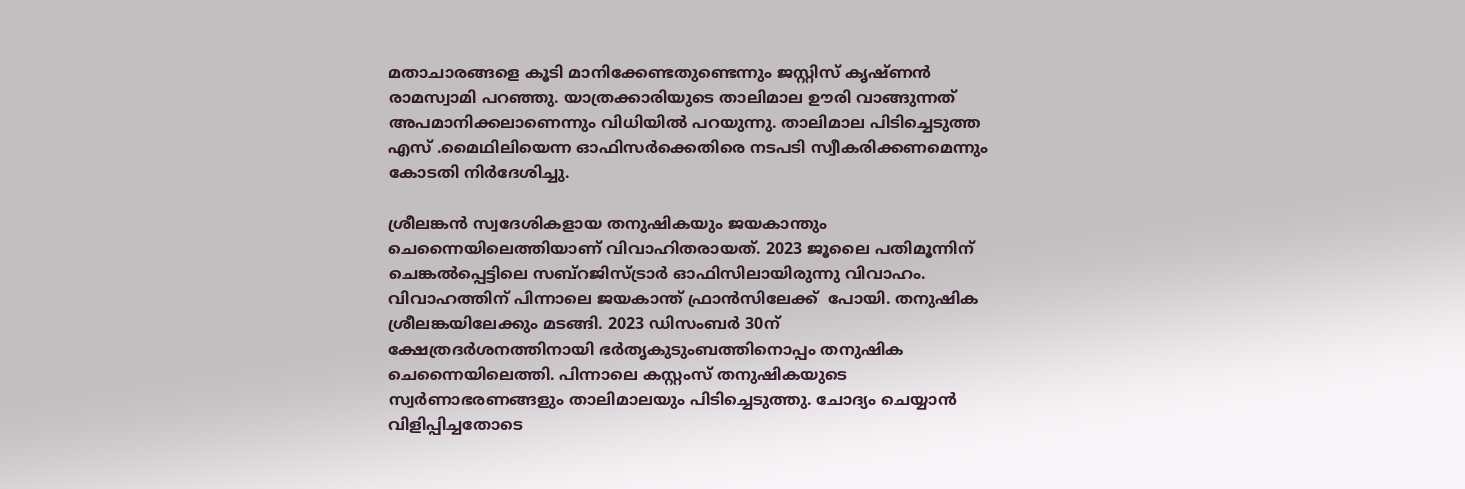മതാചാരങ്ങളെ കൂടി മാനിക്കേണ്ടതുണ്ടെന്നും ജസ്റ്റിസ് കൃഷ്ണന്‍ രാമസ്വാമി പറഞ്ഞു. യാത്രക്കാരിയുടെ താലിമാല ഊരി വാങ്ങുന്നത് അപമാനിക്കലാണെന്നും വിധിയില്‍ പറയുന്നു. താലിമാല പിടിച്ചെടുത്ത എസ് .മൈഥിലിയെന്ന ഓഫിസര്‍ക്കെതിരെ നടപടി സ്വീകരിക്കണമെന്നും കോടതി നിര്‍ദേശിച്ചു.

ശ്രീലങ്കന്‍ സ്വദേശികളായ തനുഷികയും ജയകാന്തും ചെന്നൈയിലെത്തിയാണ് വിവാഹിതരായത്. 2023 ജൂലൈ പതിമൂന്നിന് ചെങ്കല്‍പ്പെട്ടിലെ സബ്റജിസ്ട്രാര്‍ ഓഫിസിലായിരുന്നു വിവാഹം.  വിവാഹത്തിന് പിന്നാലെ ജയകാന്ത് ഫ്രാന്‍സിലേക്ക്  പോയി. തനുഷിക ശ്രീലങ്കയിലേക്കും മടങ്ങി. 2023 ഡിസംബര്‍ 30ന്  ക്ഷേത്രദര്‍ശനത്തിനായി ഭര്‍തൃകുടുംബത്തിനൊപ്പം തനുഷിക ചെന്നൈയിലെത്തി. പിന്നാലെ കസ്റ്റംസ് തനുഷികയുടെ സ്വര്‍ണാഭരണങ്ങളും താലിമാലയും പിടിച്ചെടുത്തു. ചോദ്യം ചെയ്യാന്‍ വിളിപ്പിച്ചതോടെ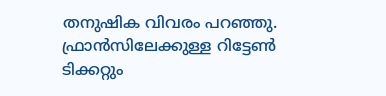തനുഷിക വിവരം പറഞ്ഞു. ഫ്രാന്‍സിലേക്കുള്ള റിട്ടേണ്‍ ടിക്കറ്റും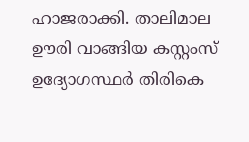ഹാജരാക്കി. താലിമാല ഊരി വാങ്ങിയ കസ്റ്റംസ് ഉദ്യോഗസ്ഥര്‍ തിരികെ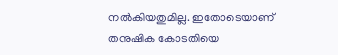നല്‍കിയതുമില്ല. ഇതോടെയാണ് തനുഷിക കോടതിയെ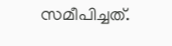സമീപിച്ചത്.